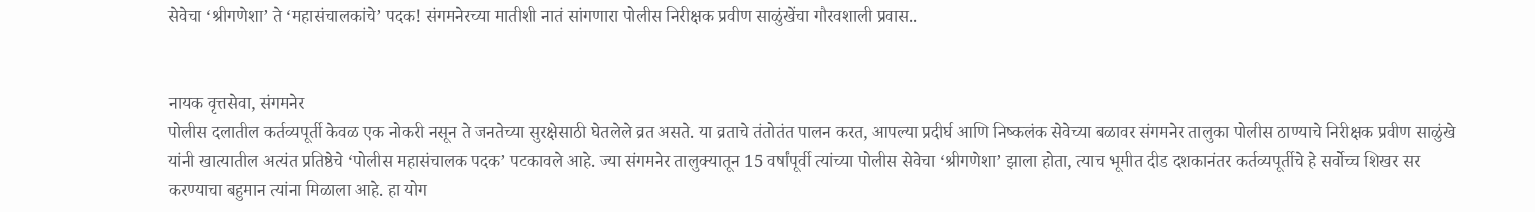सेवेचा ‘श्रीगणेशा’ ते ‘महासंचालकांचे’ पदक! संगमनेरच्या मातीशी नातं सांगणारा पोलीस निरीक्षक प्रवीण साळुंखेंचा गौरवशाली प्रवास..


नायक वृत्तसेवा, संगमनेर
पोलीस दलातील कर्तव्यपूर्ती केवळ एक नोकरी नसून ते जनतेच्या सुरक्षेसाठी घेतलेले व्रत असते. या व्रताचे तंतोतंत पालन करत, आपल्या प्रदीर्घ आणि निष्कलंक सेवेच्या बळावर संगमनेर तालुका पोलीस ठाण्याचे निरीक्षक प्रवीण साळुंखे यांनी खात्यातील अत्यंत प्रतिष्ठेचे ‘पोलीस महासंचालक पदक’ पटकावले आहे. ज्या संगमनेर तालुक्यातून 15 वर्षांपूर्वी त्यांच्या पोलीस सेवेचा ‘श्रीगणेशा’ झाला होता, त्याच भूमीत दीड दशकानंतर कर्तव्यपूर्तीचे हे सर्वोच्च शिखर सर करण्याचा बहुमान त्यांना मिळाला आहे. हा योग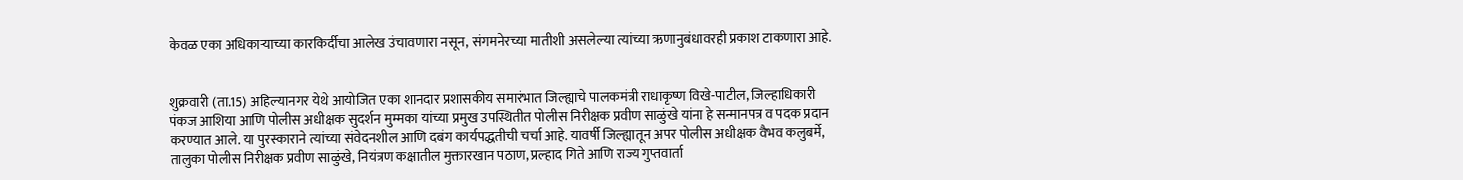केवळ एका अधिकार्‍याच्या कारकिर्दीचा आलेख उंचावणारा नसून, संगमनेरच्या मातीशी असलेल्या त्यांच्या ऋणानुबंधावरही प्रकाश टाकणारा आहे.


शुक्रवारी (ता.15) अहिल्यानगर येथे आयोजित एका शानदार प्रशासकीय समारंभात जिल्ह्याचे पालकमंत्री राधाकृष्ण विखे-पाटील, जिल्हाधिकारी पंकज आशिया आणि पोलीस अधीक्षक सुदर्शन मुम्मका यांच्या प्रमुख उपस्थितीत पोलीस निरीक्षक प्रवीण साळुंखे यांना हे सन्मानपत्र व पदक प्रदान करण्यात आले. या पुरस्काराने त्यांच्या संवेदनशील आणि दबंग कार्यपद्धतीची चर्चा आहे. यावर्षी जिल्ह्यातून अपर पोलीस अधीक्षक वैभव कलुबर्मे, तालुका पोलीस निरीक्षक प्रवीण साळुंखे, नियंत्रण कक्षातील मुक्तारखान पठाण, प्रल्हाद गिते आणि राज्य गुप्तवार्ता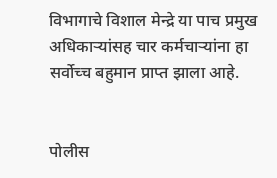विभागाचे विशाल मेन्द्रे या पाच प्रमुख अधिकार्‍यांसह चार कर्मचार्‍यांना हा सर्वोच्च बहुमान प्राप्त झाला आहे.


पोलीस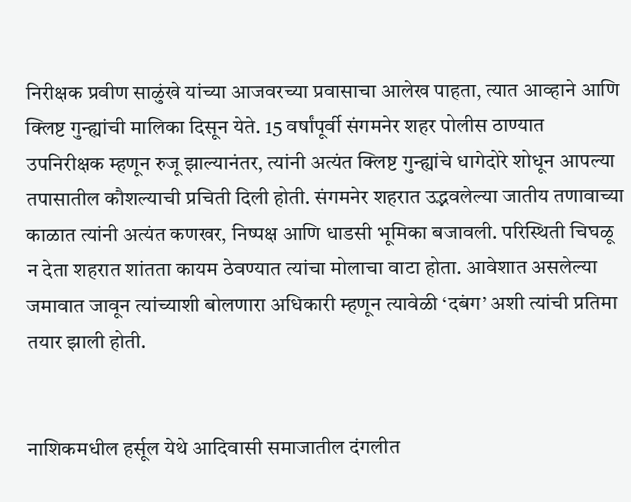निरीक्षक प्रवीण साळुंखे यांच्या आजवरच्या प्रवासाचा आलेख पाहता, त्यात आव्हाने आणि क्लिष्ट गुन्ह्यांची मालिका दिसून येते. 15 वर्षांपूर्वी संगमनेर शहर पोलीस ठाण्यात उपनिरीक्षक म्हणून रुजू झाल्यानंतर, त्यांनी अत्यंत क्लिष्ट गुन्ह्यांचे धागेदोरे शोधून आपल्या तपासातील कौशल्याची प्रचिती दिली होती. संगमनेर शहरात उद्भवलेल्या जातीय तणावाच्या काळात त्यांनी अत्यंत कणखर, निष्पक्ष आणि धाडसी भूमिका बजावली. परिस्थिती चिघळू न देता शहरात शांतता कायम ठेवण्यात त्यांचा मोलाचा वाटा होता. आवेशात असलेल्या जमावात जावून त्यांच्याशी बोलणारा अधिकारी म्हणून त्यावेळी ‘दबंग’ अशी त्यांची प्रतिमा तयार झाली होती.


नाशिकमधील हर्सूल येथे आदिवासी समाजातील दंगलीत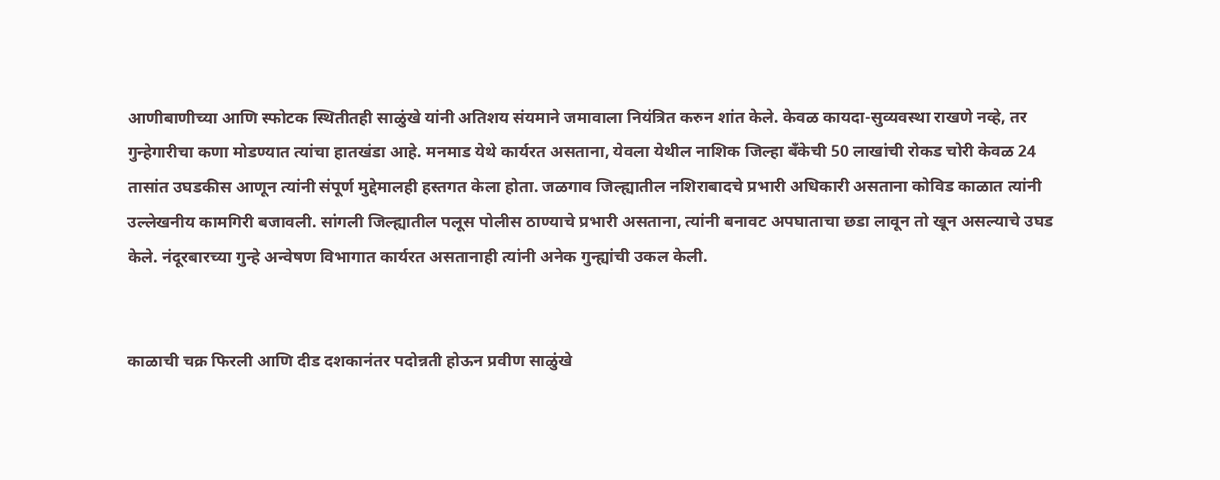आणीबाणीच्या आणि स्फोटक स्थितीतही साळुंखे यांनी अतिशय संयमाने जमावाला नियंत्रित करुन शांत केले. केवळ कायदा-सुव्यवस्था राखणे नव्हे, तर गुन्हेगारीचा कणा मोडण्यात त्यांचा हातखंडा आहे. मनमाड येथे कार्यरत असताना, येवला येथील नाशिक जिल्हा बँकेची 50 लाखांची रोकड चोरी केवळ 24 तासांत उघडकीस आणून त्यांनी संपूर्ण मुद्देमालही हस्तगत केला होता. जळगाव जिल्ह्यातील नशिराबादचे प्रभारी अधिकारी असताना कोविड काळात त्यांनी उल्लेखनीय कामगिरी बजावली. सांगली जिल्ह्यातील पलूस पोलीस ठाण्याचे प्रभारी असताना, त्यांनी बनावट अपघाताचा छडा लावून तो खून असल्याचे उघड केले. नंदूरबारच्या गुन्हे अन्वेषण विभागात कार्यरत असतानाही त्यांनी अनेक गुन्ह्यांची उकल केली.


काळाची चक्र फिरली आणि दीड दशकानंतर पदोन्नती होऊन प्रवीण साळुंखे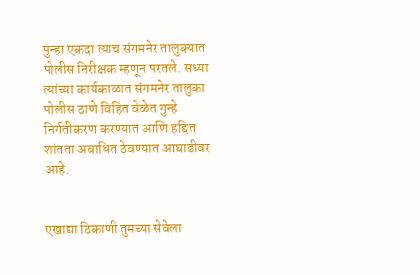पुन्हा एकदा त्याच संगमनेर तालुक्यात पोलीस निरीक्षक म्हणून परतले. सध्या त्यांच्या कार्यकाळात संगमनेर तालुका पोलीस ठाणे विहित वेळेत गुन्हे निर्गतीकरण करण्यात आणि हद्दित शांतता अबाधित ठेवण्यात आघाडीवर आहे.


एखाद्या ठिकाणी तुमच्या सेवेला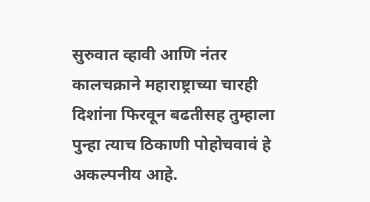सुरुवात व्हावी आणि नंतर कालचक्राने महाराष्ट्राच्या चारही दिशांना फिरवून बढतीसह तुम्हाला पुन्हा त्याच ठिकाणी पोहोचवावं हे अकल्पनीय आहे.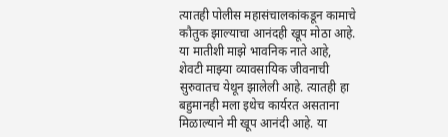त्यातही पोलीस महासंचालकांकडून कामाचे कौतुक झाल्याचा आनंदही खूप मोठा आहे. या मातीशी माझे भावनिक नाते आहे, शेवटी माझ्या व्यावसायिक जीवनाची सुरुवातच येथून झालेली आहे. त्यातही हा बहुमानही मला इथेच कार्यरत असताना मिळाल्याने मी खूप आनंदी आहे. या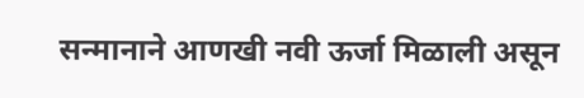सन्मानाने आणखी नवी ऊर्जा मिळाली असून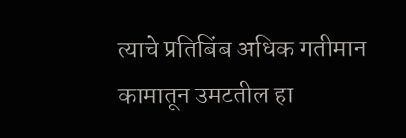त्याचे प्रतिबिंब अधिक गतीमान कामातून उमटतील हा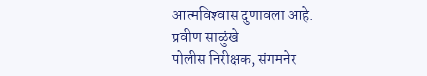आत्मविश्‍वास दुणावला आहे.
प्रवीण साळुंखे
पोलीस निरीक्षक, संगमनेर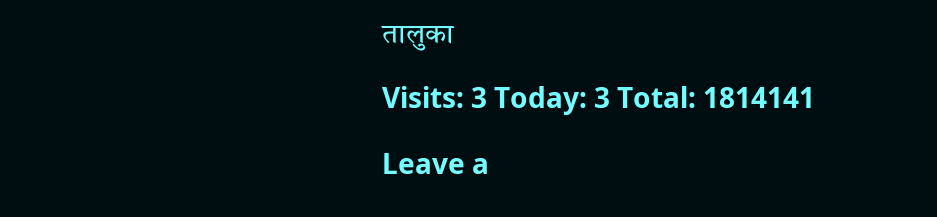तालुका

Visits: 3 Today: 3 Total: 1814141

Leave a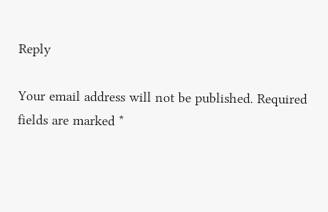Reply

Your email address will not be published. Required fields are marked *